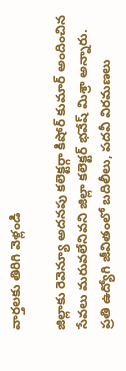వార్తలకు తిరిగి వెళ్లండి

జిల్లాకు రెవెన్యూ అదనపు కలెక్టర్గా కిషోర్ కుమార్ అందించిన సేవలు మరువలేనివని జిల్లా కలెక్టర్ భవేష్ మిశ్రా అన్నారు. ప్రతి ఉద్యోగి జీవితంలో బదిలీలు, పదవీ విరమణలు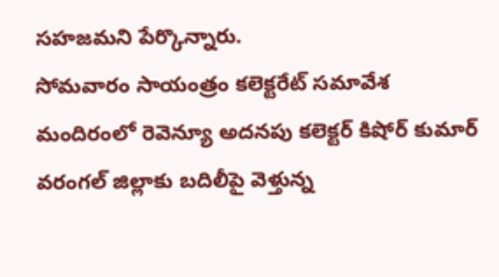సహజమని పేర్కొన్నారు.
సోమవారం సాయంత్రం కలెక్టరేట్ సమావేశ మందిరంలో రెవెన్యూ అదనపు కలెక్టర్ కిషోర్ కుమార్ వరంగల్ జిల్లాకు బదిలీపై వెళ్తున్న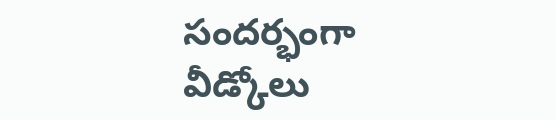సందర్భంగా వీడ్కోలు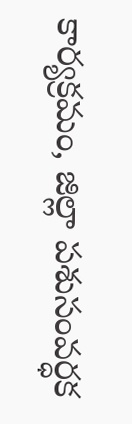కార్యక్రమం, జిల్లా పశుసంవర్ధక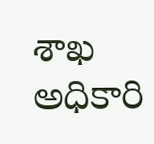శాఖ అధికారి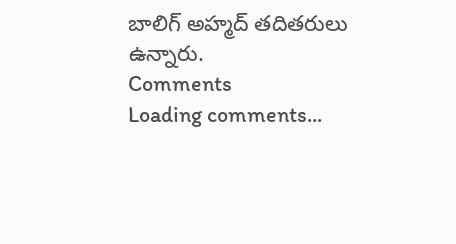బాలిగ్ అహ్మద్ తదితరులు ఉన్నారు.
Comments
Loading comments...